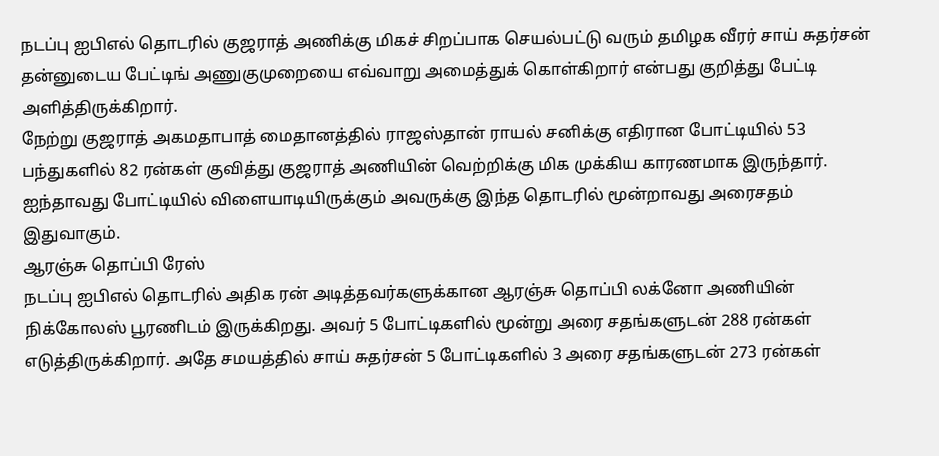நடப்பு ஐபிஎல் தொடரில் குஜராத் அணிக்கு மிகச் சிறப்பாக செயல்பட்டு வரும் தமிழக வீரர் சாய் சுதர்சன் தன்னுடைய பேட்டிங் அணுகுமுறையை எவ்வாறு அமைத்துக் கொள்கிறார் என்பது குறித்து பேட்டி அளித்திருக்கிறார்.
நேற்று குஜராத் அகமதாபாத் மைதானத்தில் ராஜஸ்தான் ராயல் சனிக்கு எதிரான போட்டியில் 53 பந்துகளில் 82 ரன்கள் குவித்து குஜராத் அணியின் வெற்றிக்கு மிக முக்கிய காரணமாக இருந்தார். ஐந்தாவது போட்டியில் விளையாடியிருக்கும் அவருக்கு இந்த தொடரில் மூன்றாவது அரைசதம் இதுவாகும்.
ஆரஞ்சு தொப்பி ரேஸ்
நடப்பு ஐபிஎல் தொடரில் அதிக ரன் அடித்தவர்களுக்கான ஆரஞ்சு தொப்பி லக்னோ அணியின் நிக்கோலஸ் பூரணிடம் இருக்கிறது. அவர் 5 போட்டிகளில் மூன்று அரை சதங்களுடன் 288 ரன்கள் எடுத்திருக்கிறார். அதே சமயத்தில் சாய் சுதர்சன் 5 போட்டிகளில் 3 அரை சதங்களுடன் 273 ரன்கள்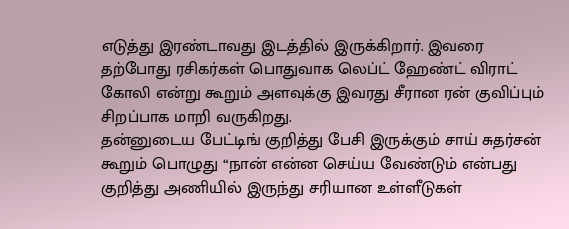எடுத்து இரண்டாவது இடத்தில் இருக்கிறார். இவரை தற்போது ரசிகர்கள் பொதுவாக லெப்ட் ஹேண்ட் விராட் கோலி என்று கூறும் அளவுக்கு இவரது சீரான ரன் குவிப்பும் சிறப்பாக மாறி வருகிறது.
தன்னுடைய பேட்டிங் குறித்து பேசி இருக்கும் சாய் சுதர்சன் கூறும் பொழுது “நான் என்ன செய்ய வேண்டும் என்பது குறித்து அணியில் இருந்து சரியான உள்ளீடுகள்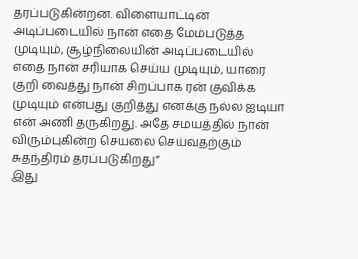தரப்படுகின்றன. விளையாட்டின் அடிப்படையில் நான் எதை மேம்படுத்த முடியும், சூழ்நிலையின் அடிப்படையில் எதை நான் சரியாக செய்ய முடியும், யாரை குறி வைத்து நான் சிறப்பாக ரன் குவிக்க முடியும் என்பது குறித்து எனக்கு நல்ல ஐடியா என் அணி தருகிறது. அதே சமயத்தில் நான் விரும்புகின்ற செயலை செய்வதற்கும் சுதந்திரம் தரப்படுகிறது”
இது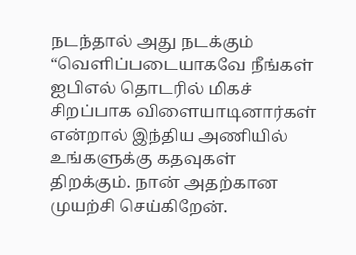நடந்தால் அது நடக்கும்
“வெளிப்படையாகவே நீங்கள் ஐபிஎல் தொடரில் மிகச் சிறப்பாக விளையாடினார்கள் என்றால் இந்திய அணியில் உங்களுக்கு கதவுகள் திறக்கும். நான் அதற்கான முயற்சி செய்கிறேன்.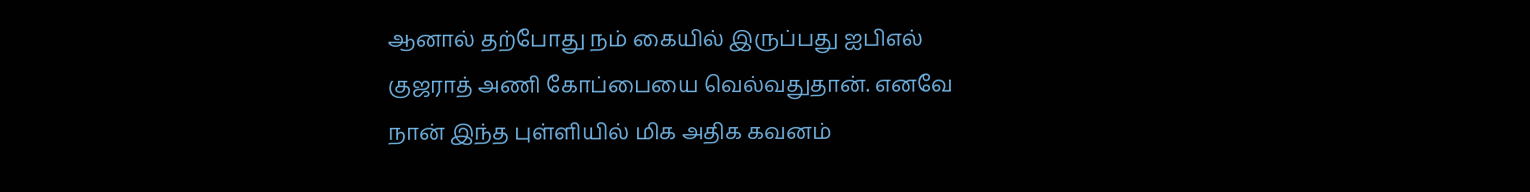ஆனால் தற்போது நம் கையில் இருப்பது ஐபிஎல் குஜராத் அணி கோப்பையை வெல்வதுதான். எனவே நான் இந்த புள்ளியில் மிக அதிக கவனம்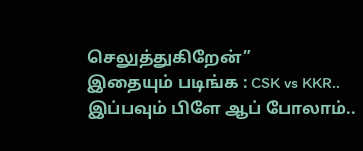செலுத்துகிறேன்”
இதையும் படிங்க : CSK vs KKR.. இப்பவும் பிளே ஆப் போலாம்..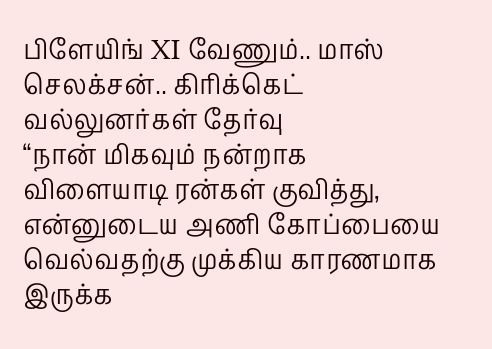பிளேயிங் XI வேணும்.. மாஸ் செலக்சன்.. கிரிக்கெட் வல்லுனர்கள் தேர்வு
“நான் மிகவும் நன்றாக விளையாடி ரன்கள் குவித்து, என்னுடைய அணி கோப்பையை வெல்வதற்கு முக்கிய காரணமாக இருக்க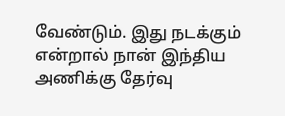வேண்டும். இது நடக்கும் என்றால் நான் இந்திய அணிக்கு தேர்வு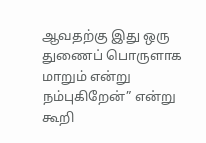ஆவதற்கு இது ஒரு துணைப் பொருளாக மாறும் என்று நம்புகிறேன்” என்று கூறி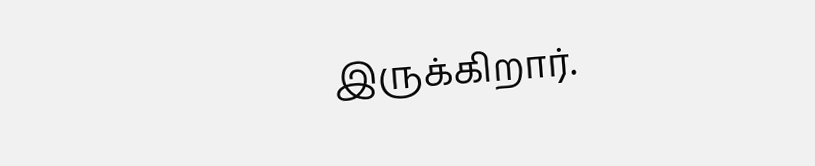இருக்கிறார்.